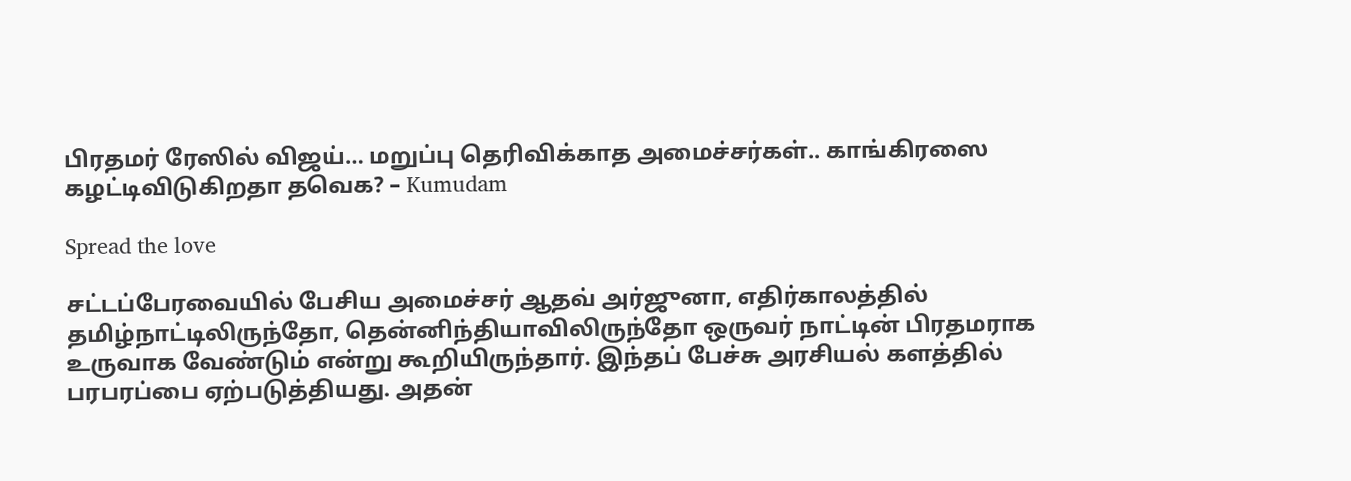பிரதமர் ரேஸில் விஜய்… மறுப்பு தெரிவிக்காத அமைச்சர்கள்.. காங்கிரஸை கழட்டிவிடுகிறதா தவெக? – Kumudam

Spread the love

சட்டப்பேரவையில் பேசிய அமைச்சர் ஆதவ் அர்ஜுனா, எதிர்காலத்தில் தமிழ்நாட்டிலிருந்தோ, தென்னிந்தியாவிலிருந்தோ ஒருவர் நாட்டின் பிரதமராக உருவாக வேண்டும் என்று கூறியிருந்தார். இந்தப் பேச்சு அரசியல் களத்தில் பரபரப்பை ஏற்படுத்தியது. அதன்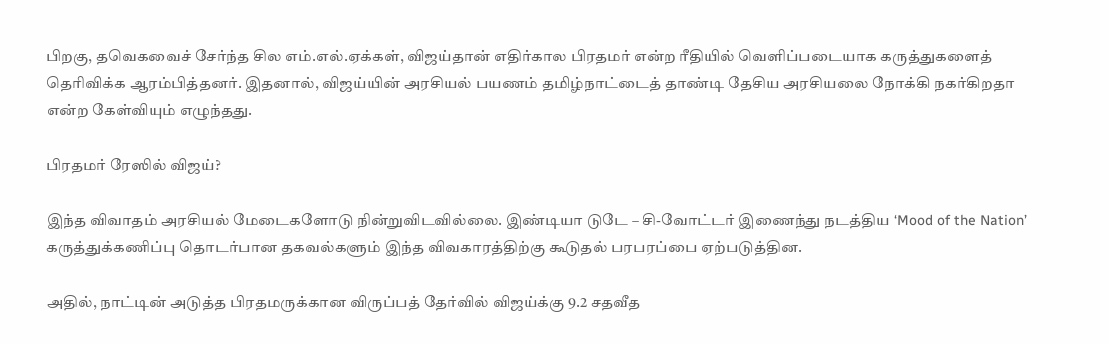பிறகு, தவெகவைச் சேர்ந்த சில எம்.எல்.ஏக்கள், விஜய்தான் எதிர்கால பிரதமர் என்ற ரீதியில் வெளிப்படையாக கருத்துகளைத் தெரிவிக்க ஆரம்பித்தனர். இதனால், விஜய்யின் அரசியல் பயணம் தமிழ்நாட்டைத் தாண்டி தேசிய அரசியலை நோக்கி நகர்கிறதா என்ற கேள்வியும் எழுந்தது.

பிரதமர் ரேஸில் விஜய்?

இந்த விவாதம் அரசியல் மேடைகளோடு நின்றுவிடவில்லை. இண்டியா டுடே – சி-வோட்டர் இணைந்து நடத்திய ‘Mood of the Nation’ கருத்துக்கணிப்பு தொடர்பான தகவல்களும் இந்த விவகாரத்திற்கு கூடுதல் பரபரப்பை ஏற்படுத்தின.

அதில், நாட்டின் அடுத்த பிரதமருக்கான விருப்பத் தேர்வில் விஜய்க்கு 9.2 சதவீத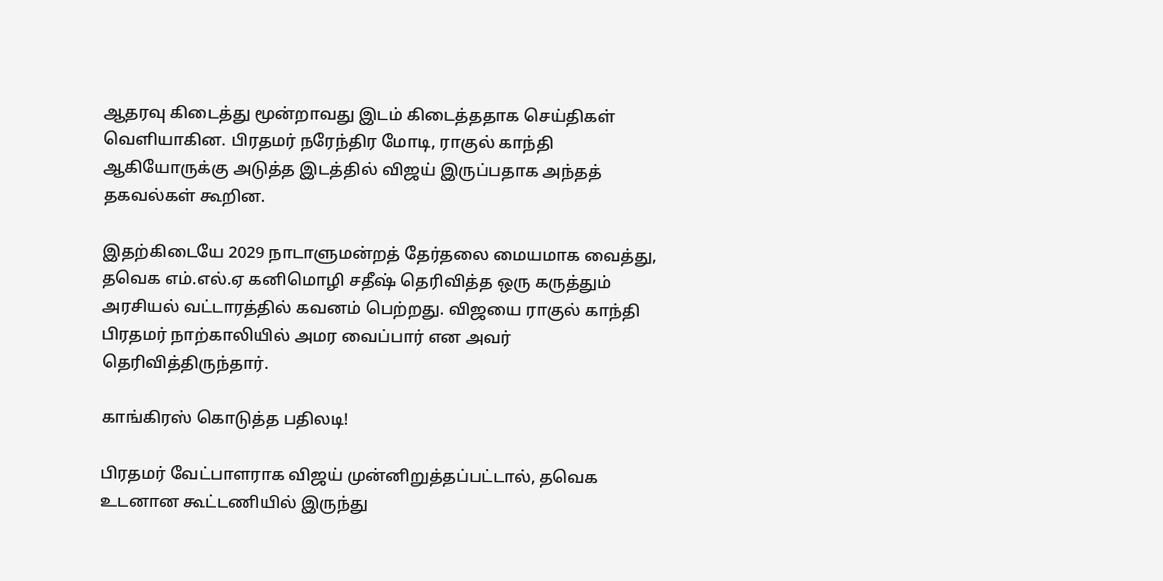ஆதரவு கிடைத்து மூன்றாவது இடம் கிடைத்ததாக செய்திகள் வெளியாகின. பிரதமர் நரேந்திர மோடி, ராகுல் காந்தி ஆகியோருக்கு அடுத்த இடத்தில் விஜய் இருப்பதாக அந்தத் தகவல்கள் கூறின.

இதற்கிடையே 2029 நாடாளுமன்றத் தேர்தலை மையமாக வைத்து, தவெக எம்.எல்.ஏ கனிமொழி சதீஷ் தெரிவித்த ஒரு கருத்தும் அரசியல் வட்டாரத்தில் கவனம் பெற்றது. விஜயை ராகுல் காந்தி பிரதமர் நாற்காலியில் அமர வைப்பார் என அவர் தெரிவித்திருந்தார்.

காங்கிரஸ் கொடுத்த பதிலடி!

பிரதமர் வேட்பாளராக விஜய் முன்னிறுத்தப்பட்டால், தவெக உடனான கூட்டணியில் இருந்து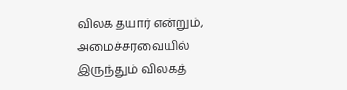விலக தயார் என்றும், அமைச்சரவையில் இருந்தும் விலகத்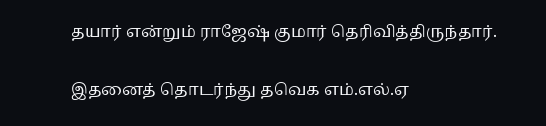தயார் என்றும் ராஜேஷ் குமார் தெரிவித்திருந்தார்.

இதனைத் தொடர்ந்து தவெக எம்.எல்.ஏ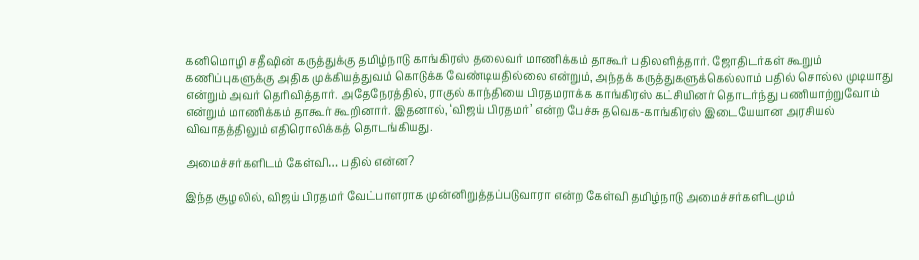கனிமொழி சதீஷின் கருத்துக்கு தமிழ்நாடு காங்கிரஸ் தலைவர் மாணிக்கம் தாகூர் பதிலளித்தார். ஜோதிடர்கள் கூறும் கணிப்புகளுக்கு அதிக முக்கியத்துவம் கொடுக்க வேண்டியதில்லை என்றும், அந்தக் கருத்துகளுக்கெல்லாம் பதில் சொல்ல முடியாது என்றும் அவர் தெரிவித்தார். அதேநேரத்தில், ராகுல் காந்தியை பிரதமராக்க காங்கிரஸ் கட்சியினர் தொடர்ந்து பணியாற்றுவோம் என்றும் மாணிக்கம் தாகூர் கூறினார். இதனால், ‘விஜய் பிரதமர்’ என்ற பேச்சு தவெக-காங்கிரஸ் இடையேயான அரசியல் விவாதத்திலும் எதிரொலிக்கத் தொடங்கியது.

அமைச்சர்களிடம் கேள்வி… பதில் என்ன?

இந்த சூழலில், விஜய் பிரதமர் வேட்பாளராக முன்னிறுத்தப்படுவாரா என்ற கேள்வி தமிழ்நாடு அமைச்சர்களிடமும்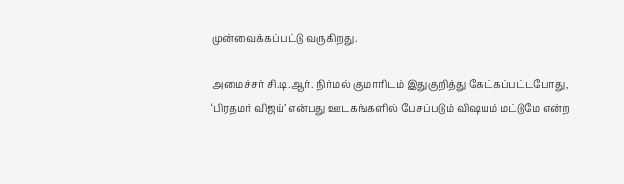முன்வைக்கப்பட்டு வருகிறது.

அமைச்சர் சி.டி.ஆர். நிர்மல் குமாரிடம் இதுகுறித்து கேட்கப்பட்டபோது, ‘பிரதமர் விஜய்’ என்பது ஊடகங்களில் பேசப்படும் விஷயம் மட்டுமே என்ற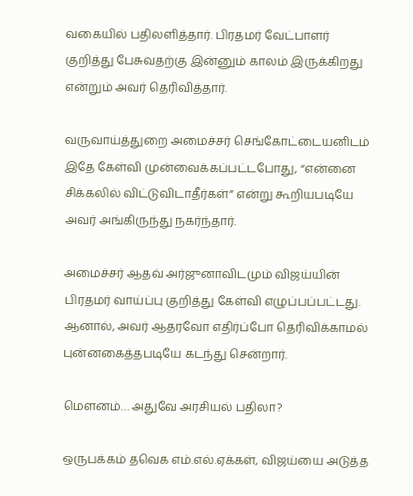வகையில் பதிலளித்தார். பிரதமர் வேட்பாளர் குறித்து பேசுவதற்கு இன்னும் காலம் இருக்கிறது என்றும் அவர் தெரிவித்தார்.

வருவாய்த்துறை அமைச்சர் செங்கோட்டையனிடம் இதே கேள்வி முன்வைக்கப்பட்டபோது, “என்னை சிக்கலில் விட்டுவிடாதீர்கள்” என்று கூறியபடியே அவர் அங்கிருந்து நகர்ந்தார்.

அமைச்சர் ஆதவ் அர்ஜுனாவிடமும் விஜய்யின் பிரதமர் வாய்ப்பு குறித்து கேள்வி எழுப்பப்பட்டது. ஆனால், அவர் ஆதரவோ எதிர்ப்போ தெரிவிக்காமல் புன்னகைத்தபடியே கடந்து சென்றார்.

மௌனம்… அதுவே அரசியல் பதிலா?

ஒருபக்கம் தவெக எம்.எல்.ஏக்கள், விஜய்யை அடுத்த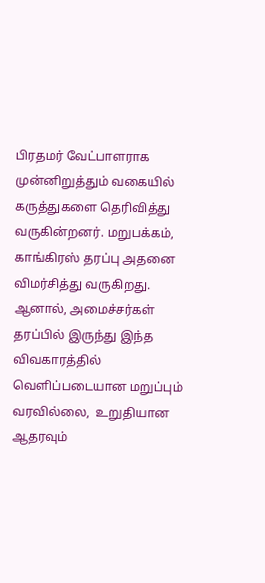பிரதமர் வேட்பாளராக முன்னிறுத்தும் வகையில் கருத்துகளை தெரிவித்து வருகின்றனர். மறுபக்கம், காங்கிரஸ் தரப்பு அதனை விமர்சித்து வருகிறது. ஆனால், அமைச்சர்கள் தரப்பில் இருந்து இந்த விவகாரத்தில் வெளிப்படையான மறுப்பும் வரவில்லை,  உறுதியான ஆதரவும்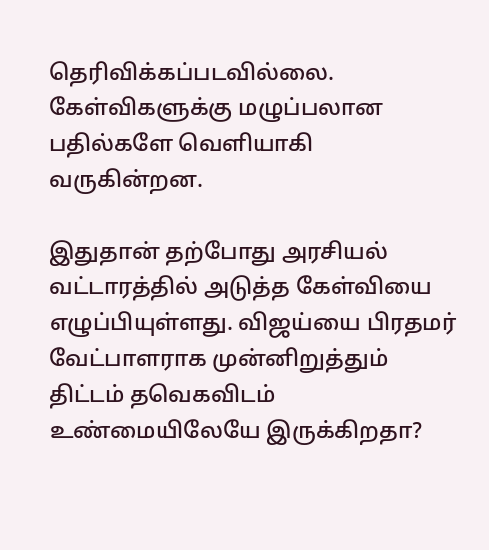தெரிவிக்கப்படவில்லை. கேள்விகளுக்கு மழுப்பலான பதில்களே வெளியாகி வருகின்றன.

இதுதான் தற்போது அரசியல் வட்டாரத்தில் அடுத்த கேள்வியை எழுப்பியுள்ளது. விஜய்யை பிரதமர் வேட்பாளராக முன்னிறுத்தும் திட்டம் தவெகவிடம் உண்மையிலேயே இருக்கிறதா?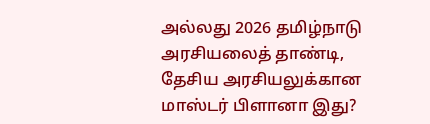அல்லது 2026 தமிழ்நாடு அரசியலைத் தாண்டி, தேசிய அரசியலுக்கான மாஸ்டர் பிளானா இது?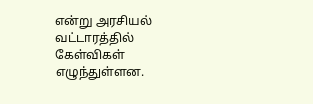என்று அரசியல் வட்டாரத்தில் கேள்விகள் எழுந்துள்ளன.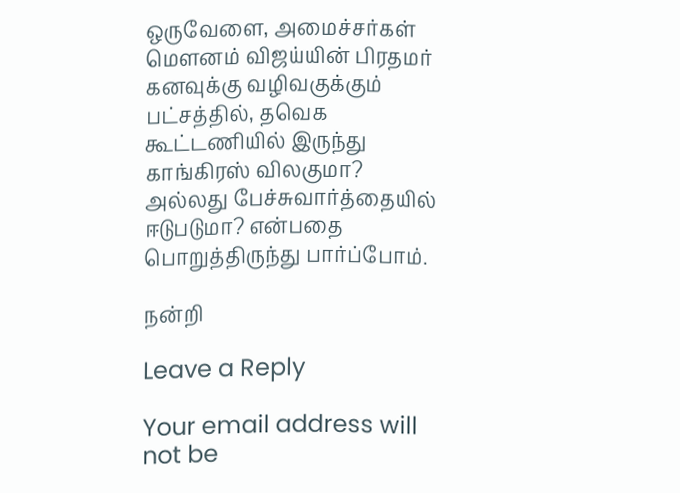ஒருவேளை, அமைச்சர்கள் மௌனம் விஜய்யின் பிரதமர் கனவுக்கு வழிவகுக்கும் பட்சத்தில், தவெக கூட்டணியில் இருந்து காங்கிரஸ் விலகுமா? அல்லது பேச்சுவார்த்தையில் ஈடுபடுமா? என்பதை பொறுத்திருந்து பார்ப்போம்.

நன்றி

Leave a Reply

Your email address will not be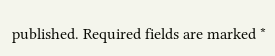published. Required fields are marked *